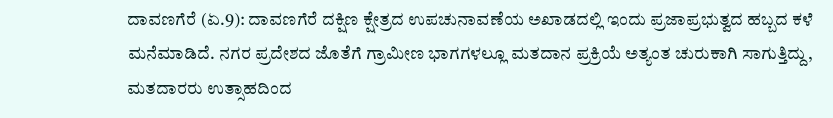ದಾವಣಗೆರೆ (ಏ.9): ದಾವಣಗೆರೆ ದಕ್ಷಿಣ ಕ್ಷೇತ್ರದ ಉಪಚುನಾವಣೆಯ ಅಖಾಡದಲ್ಲಿ ಇಂದು ಪ್ರಜಾಪ್ರಭುತ್ವದ ಹಬ್ಬದ ಕಳೆ ಮನೆಮಾಡಿದೆ. ನಗರ ಪ್ರದೇಶದ ಜೊತೆಗೆ ಗ್ರಾಮೀಣ ಭಾಗಗಳಲ್ಲೂ ಮತದಾನ ಪ್ರಕ್ರಿಯೆ ಅತ್ಯಂತ ಚುರುಕಾಗಿ ಸಾಗುತ್ತಿದ್ದು, ಮತದಾರರು ಉತ್ಸಾಹದಿಂದ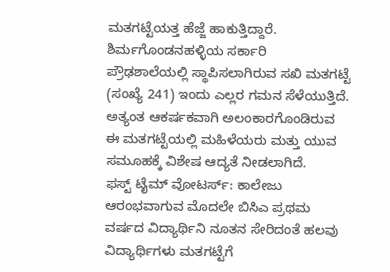ಮತಗಟ್ಟೆಯತ್ತ ಹೆಜ್ಜೆ ಹಾಕುತ್ತಿದ್ದಾರೆ. ಶಿರ್ಮಗೊಂಡನಹಳ್ಳಿಯ ಸರ್ಕಾರಿ ಪ್ರೌಢಶಾಲೆಯಲ್ಲಿ ಸ್ಥಾಪಿಸಲಾಗಿರುವ ಸಖಿ ಮತಗಟ್ಟೆ (ಸಂಖ್ಯೆ 241) ಇಂದು ಎಲ್ಲರ ಗಮನ ಸೆಳೆಯುತ್ತಿದೆ. ಅತ್ಯಂತ ಆಕರ್ಷಕವಾಗಿ ಅಲಂಕಾರಗೊಂಡಿರುವ ಈ ಮತಗಟ್ಟೆಯಲ್ಲಿ ಮಹಿಳೆಯರು ಮತ್ತು ಯುವ ಸಮೂಹಕ್ಕೆ ವಿಶೇಷ ಆದ್ಯತೆ ನೀಡಲಾಗಿದೆ.
ಫಸ್ಟ್ ಟೈಮ್ ವೋಟರ್ಸ್: ಕಾಲೇಜು ಆರಂಭವಾಗುವ ಮೊದಲೇ ಬಿಸಿಎ ಪ್ರಥಮ ವರ್ಷದ ವಿದ್ಯಾರ್ಥಿನಿ ನೂತನ ಸೇರಿದಂತೆ ಹಲವು ವಿದ್ಯಾರ್ಥಿಗಳು ಮತಗಟ್ಟೆಗೆ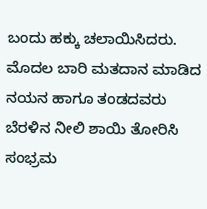ಬಂದು ಹಕ್ಕು ಚಲಾಯಿಸಿದರು. ಮೊದಲ ಬಾರಿ ಮತದಾನ ಮಾಡಿದ ನಯನ ಹಾಗೂ ತಂಡದವರು ಬೆರಳಿನ ನೀಲಿ ಶಾಯಿ ತೋರಿಸಿ ಸಂಭ್ರಮ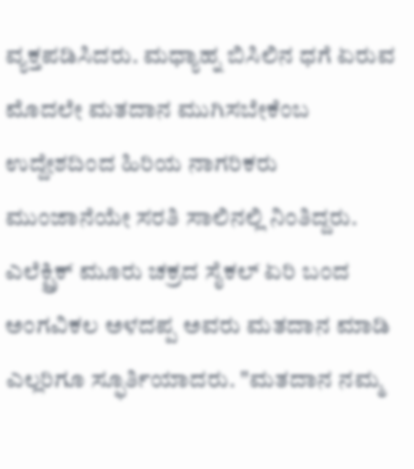ವ್ಯಕ್ತಪಡಿಸಿದರು. ಮಧ್ಯಾಹ್ನ ಬಿಸಿಲಿನ ಧಗೆ ಏರುವ ಮೊದಲೇ ಮತದಾನ ಮುಗಿಸಬೇಕೆಂಬ ಉದ್ದೇಶದಿಂದ ಹಿರಿಯ ನಾಗರಿಕರು ಮುಂಜಾನೆಯೇ ಸರತಿ ಸಾಲಿನಲ್ಲಿ ನಿಂತಿದ್ದರು.
ಎಲೆಕ್ಟ್ರಿಕ್ ಮೂರು ಚಕ್ರದ ಸೈಕಲ್ ಏರಿ ಬಂದ ಅಂಗವಿಕಲ ಅಳದಪ್ಪ ಅವರು ಮತದಾನ ಮಾಡಿ ಎಲ್ಲರಿಗೂ ಸ್ಫೂರ್ತಿಯಾದರು. "ಮತದಾನ ನಮ್ಮ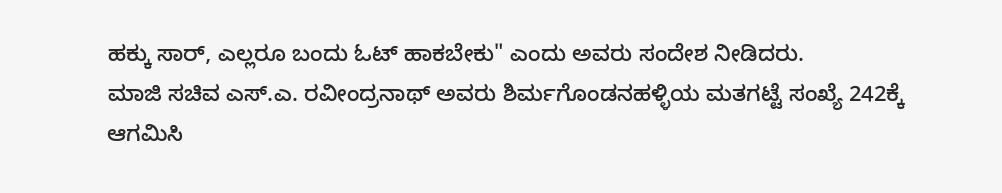ಹಕ್ಕು ಸಾರ್, ಎಲ್ಲರೂ ಬಂದು ಓಟ್ ಹಾಕಬೇಕು" ಎಂದು ಅವರು ಸಂದೇಶ ನೀಡಿದರು.
ಮಾಜಿ ಸಚಿವ ಎಸ್.ಎ. ರವೀಂದ್ರನಾಥ್ ಅವರು ಶಿರ್ಮಗೊಂಡನಹಳ್ಳಿಯ ಮತಗಟ್ಟೆ ಸಂಖ್ಯೆ 242ಕ್ಕೆ ಆಗಮಿಸಿ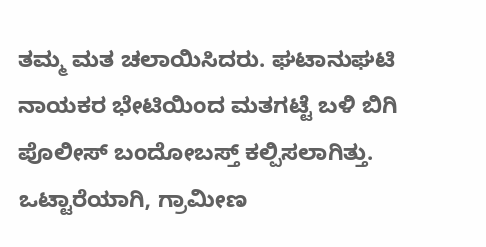ತಮ್ಮ ಮತ ಚಲಾಯಿಸಿದರು. ಘಟಾನುಘಟಿ ನಾಯಕರ ಭೇಟಿಯಿಂದ ಮತಗಟ್ಟೆ ಬಳಿ ಬಿಗಿ ಪೊಲೀಸ್ ಬಂದೋಬಸ್ತ್ ಕಲ್ಪಿಸಲಾಗಿತ್ತು. ಒಟ್ಟಾರೆಯಾಗಿ, ಗ್ರಾಮೀಣ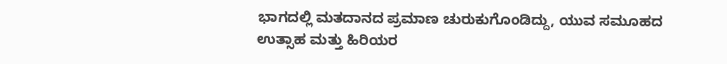ಭಾಗದಲ್ಲಿ ಮತದಾನದ ಪ್ರಮಾಣ ಚುರುಕುಗೊಂಡಿದ್ದು, ಯುವ ಸಮೂಹದ ಉತ್ಸಾಹ ಮತ್ತು ಹಿರಿಯರ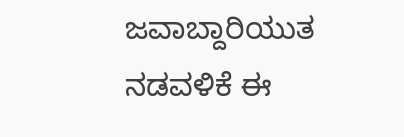ಜವಾಬ್ದಾರಿಯುತ ನಡವಳಿಕೆ ಈ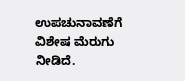ಉಪಚುನಾವಣೆಗೆ ವಿಶೇಷ ಮೆರುಗು ನೀಡಿದೆ.